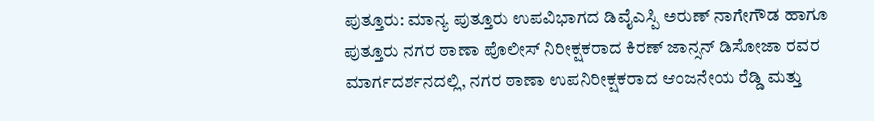ಪುತ್ತೂರು: ಮಾನ್ಯ ಪುತ್ತೂರು ಉಪವಿಭಾಗದ ಡಿವೈಎಸ್ಪಿ ಅರುಣ್ ನಾಗೇಗೌಡ ಹಾಗೂ ಪುತ್ತೂರು ನಗರ ಠಾಣಾ ಪೊಲೀಸ್ ನಿರೀಕ್ಷಕರಾದ ಕಿರಣ್ ಜಾನ್ಸನ್ ಡಿಸೋಜಾ ರವರ ಮಾರ್ಗದರ್ಶನದಲ್ಲಿ, ನಗರ ಠಾಣಾ ಉಪನಿರೀಕ್ಷಕರಾದ ಆಂಜನೇಯ ರೆಡ್ಡಿ ಮತ್ತು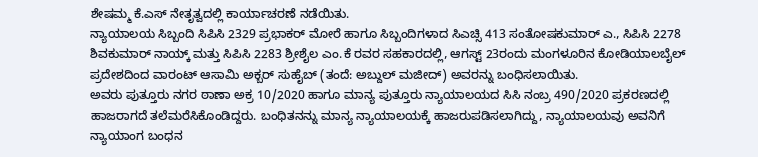ಶೇಷಮ್ಮ ಕೆ.ಎಸ್ ನೇತೃತ್ವದಲ್ಲಿ ಕಾರ್ಯಾಚರಣೆ ನಡೆಯಿತು.
ನ್ಯಾಯಾಲಯ ಸಿಬ್ಬಂದಿ ಸಿಪಿಸಿ 2329 ಪ್ರಭಾಕರ್ ಮೋರೆ ಹಾಗೂ ಸಿಬ್ಬಂದಿಗಳಾದ ಸಿಎಚ್ಸಿ 413 ಸಂತೋಷಕುಮಾರ್ ಎ., ಸಿಪಿಸಿ 2278 ಶಿವಕುಮಾರ್ ನಾಯ್ಕ್ ಮತ್ತು ಸಿಪಿಸಿ 2283 ಶ್ರೀಶೈಲ ಎಂ.ಕೆ ರವರ ಸಹಕಾರದಲ್ಲಿ, ಆಗಸ್ಟ್ 23ರಂದು ಮಂಗಳೂರಿನ ಕೋಡಿಯಾಲಬೈಲ್ ಪ್ರದೇಶದಿಂದ ವಾರಂಟ್ ಆಸಾಮಿ ಅಕ್ಬರ್ ಸುಹೈಬ್ (ತಂದೆ: ಅಬ್ದುಲ್ ಮಜೀದ್) ಅವರನ್ನು ಬಂಧಿಸಲಾಯಿತು.
ಅವರು ಪುತ್ತೂರು ನಗರ ಠಾಣಾ ಅಕ್ರ 10/2020 ಹಾಗೂ ಮಾನ್ಯ ಪುತ್ತೂರು ನ್ಯಾಯಾಲಯದ ಸಿಸಿ ನಂಬ್ರ 490/2020 ಪ್ರಕರಣದಲ್ಲಿ ಹಾಜರಾಗದೆ ತಲೆಮರೆಸಿಕೊಂಡಿದ್ದರು. ಬಂಧಿತನನ್ನು ಮಾನ್ಯ ನ್ಯಾಯಾಲಯಕ್ಕೆ ಹಾಜರುಪಡಿಸಲಾಗಿದ್ದು, ನ್ಯಾಯಾಲಯವು ಅವನಿಗೆ ನ್ಯಾಯಾಂಗ ಬಂಧನ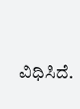ವಿಧಿಸಿದೆ.